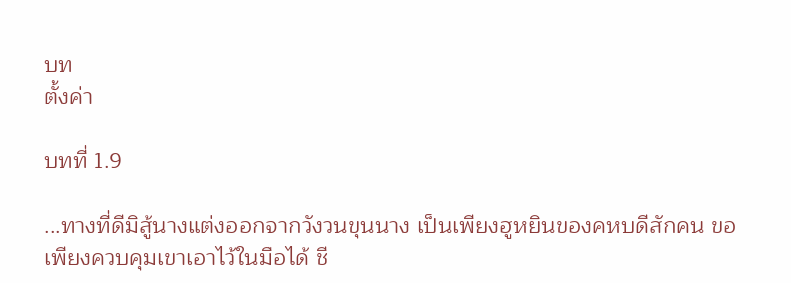บท
ตั้งค่า

บทที่ 1.9

...ทางที่ดีมิสู้นางแต่งออกจากวังวนขุนนาง เป็นเพียงฮูหยินของคหบดีสักคน ขอเพียงควบคุมเขาเอาไว้ในมือได้ ชี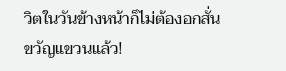วิตในวันข้างหน้าก็ไม่ต้องอกสั่นขวัญแขวนแล้ว!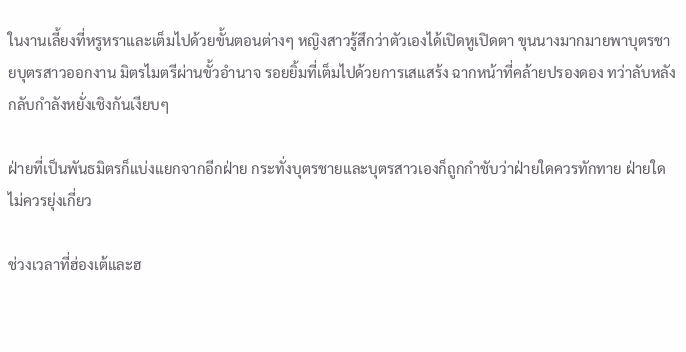ในงานเลี้ยงที่หรูหราและเต็มไปด้วยขั้นตอนต่างๆ หญิงสาวรู้สึกว่าตัวเองได้เปิดหูเปิดตา ขุนนางมากมายพาบุตรชายบุตรสาวออกงาน มิตรไมตรีผ่านขั้วอำนาจ รอยยิ้มที่เต็มไปด้วยการเสแสร้ง ฉากหน้าที่คล้ายปรองดอง ทว่าลับหลังกลับกำลังหยั่งเชิงกันเงียบๆ

ฝ่ายที่เป็นพันธมิตรก็แบ่งแยกจากอีกฝ่าย กระทั่งบุตรชายและบุตรสาวเองก็ถูกกำชับว่าฝ่ายใดควรทักทาย ฝ่ายใดไม่ควรยุ่งเกี่ยว

ช่วงเวลาที่ฮ่องเต้และฮ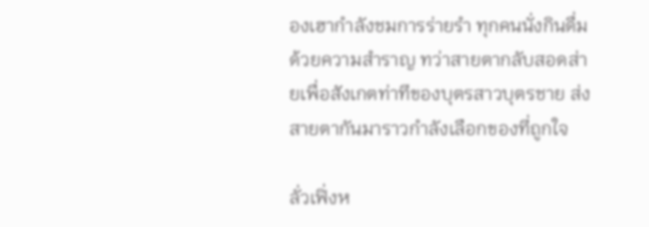องเฮากำลังชมการร่ายรำ ทุกคนนั่งกินดื่มด้วยความสำราญ ทว่าสายตากลับสอดส่ายเพื่อสังเกตท่าทีของบุตรสาวบุตรชาย ส่งสายตากันมาราวกำลังเลือกของที่ถูกใจ

ลั่วเฟิ่งห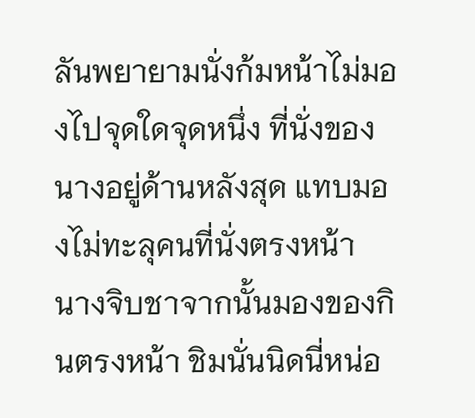ลันพยายามนั่งก้มหน้าไม่มองไปจุดใดจุดหนึ่ง ที่นั่งของนางอยู่ด้านหลังสุด แทบมองไม่ทะลุคนที่นั่งตรงหน้า นางจิบชาจากนั้นมองของกินตรงหน้า ชิมนั่นนิดนี่หน่อ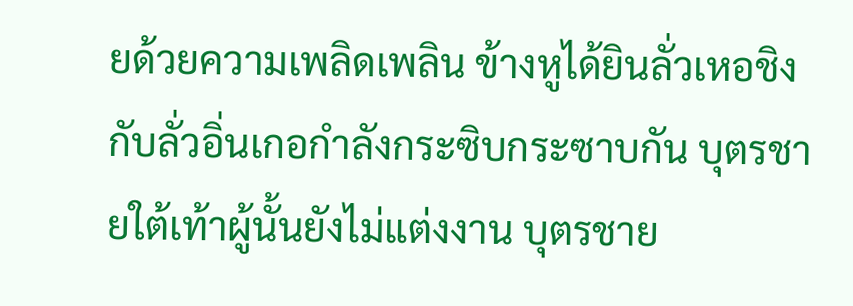ยด้วยความเพลิดเพลิน ข้างหูได้ยินลั่วเหอชิงกับลั่วอิ่นเกอกำลังกระซิบกระซาบกัน บุตรชายใต้เท้าผู้นั้นยังไม่แต่งงาน บุตรชาย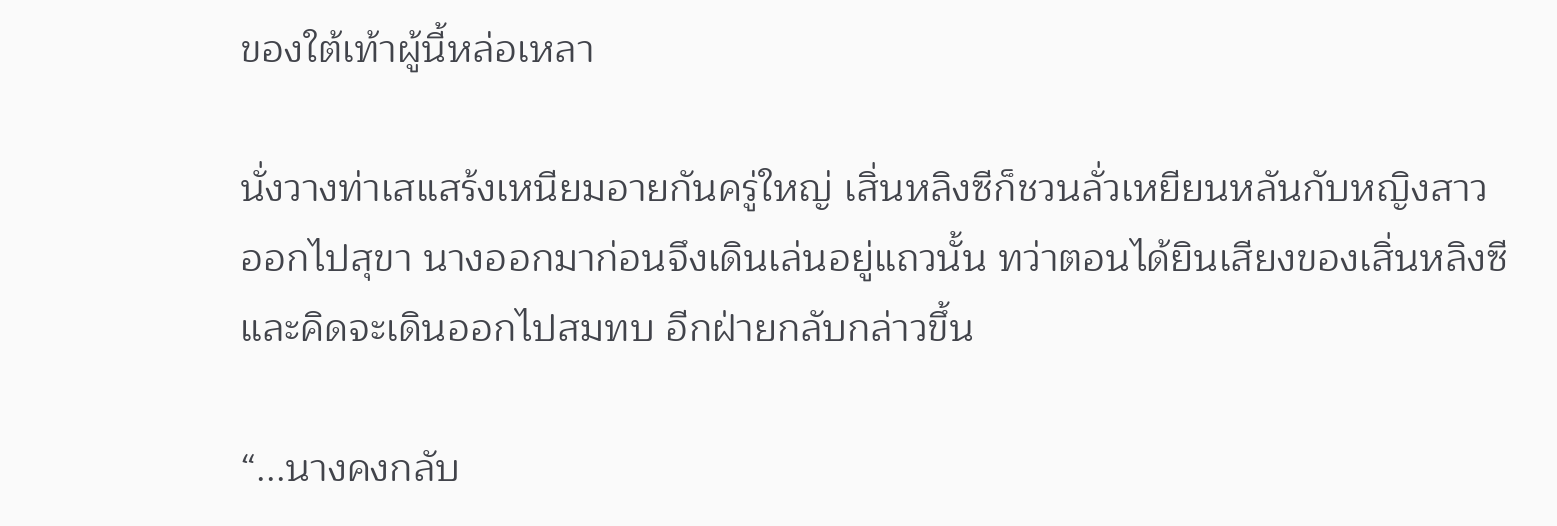ของใต้เท้าผู้นี้หล่อเหลา

นั่งวางท่าเสแสร้งเหนียมอายกันครู่ใหญ่ เสิ่นหลิงซีก็ชวนลั่วเหยียนหลันกับหญิงสาวออกไปสุขา นางออกมาก่อนจึงเดินเล่นอยู่แถวนั้น ทว่าตอนได้ยินเสียงของเสิ่นหลิงซีและคิดจะเดินออกไปสมทบ อีกฝ่ายกลับกล่าวขึ้น

“...นางคงกลับ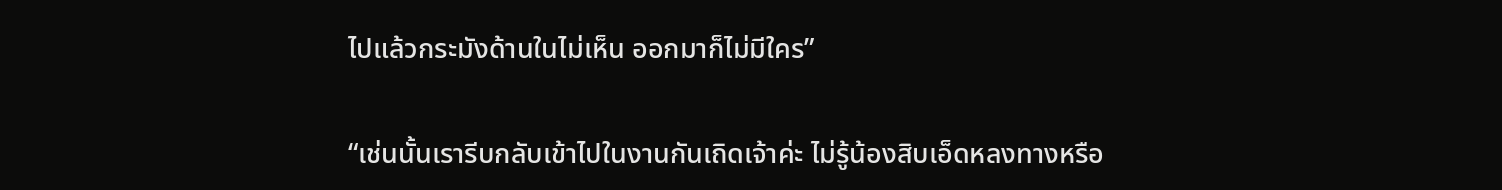ไปแล้วกระมังด้านในไม่เห็น ออกมาก็ไม่มีใคร”

“เช่นนั้นเรารีบกลับเข้าไปในงานกันเถิดเจ้าค่ะ ไม่รู้น้องสิบเอ็ดหลงทางหรือ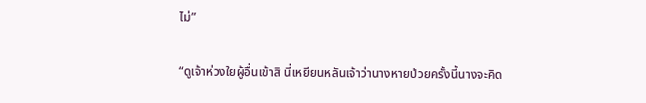ไม่”

“ดูเจ้าห่วงใยผู้อื่นเข้าสิ นี่เหยียนหลันเจ้าว่านางหายป่วยครั้งนี้นางจะคิด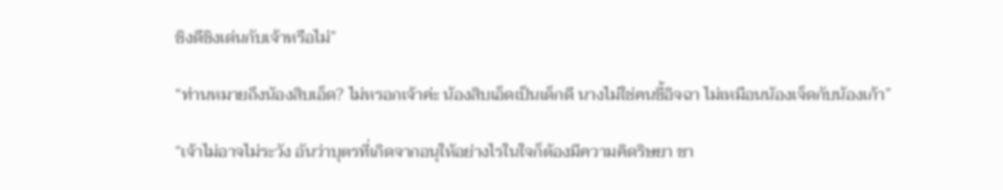ชิงดีชิงเด่นกับเจ้าหรือไม่”

“ท่านหมายถึงน้องสิบเอ็ด? ไม่หรอกเจ้าค่ะ น้องสิบเอ็ดเป็นเด็กดี นางไม่ใช่คนขี้อิจฉา ไม่เหมือนน้องเจ็ดกับน้องเก้า”

“เจ้าไม่อาจไม่ระวัง อันว่าบุตรที่เกิดจากอนุให้อย่างไรในใจก็ต้องมีความคิดริษยา ชา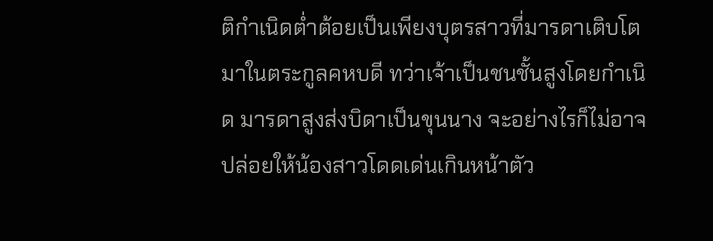ติกำเนิดต่ำต้อยเป็นเพียงบุตรสาวที่มารดาเติบโตมาในตระกูลคหบดี ทว่าเจ้าเป็นชนชั้นสูงโดยกำเนิด มารดาสูงส่งบิดาเป็นขุนนาง จะอย่างไรก็ไม่อาจปล่อยให้น้องสาวโดดเด่นเกินหน้าตัว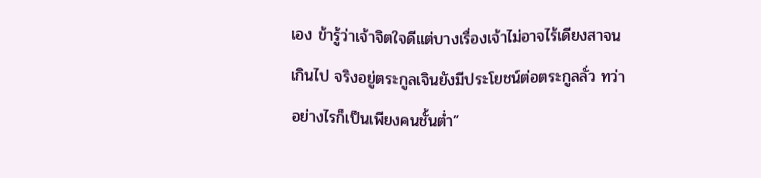เอง ข้ารู้ว่าเจ้าจิตใจดีแต่บางเรื่องเจ้าไม่อาจไร้เดียงสาจนเกินไป จริงอยู่ตระกูลเจินยังมีประโยชน์ต่อตระกูลลั่ว ทว่าอย่างไรก็เป็นเพียงคนชั้นต่ำ”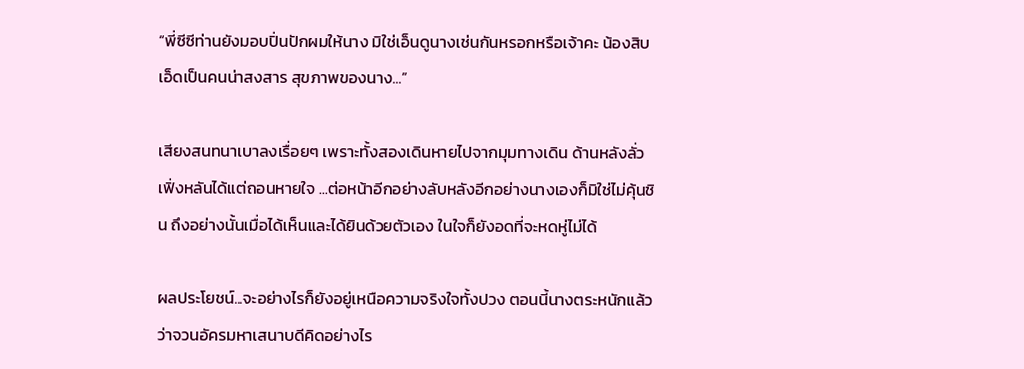“พี่ซีซีท่านยังมอบปิ่นปักผมให้นาง มิใช่เอ็นดูนางเช่นกันหรอกหรือเจ้าคะ น้องสิบเอ็ดเป็นคนน่าสงสาร สุขภาพของนาง...”

เสียงสนทนาเบาลงเรื่อยๆ เพราะทั้งสองเดินหายไปจากมุมทางเดิน ด้านหลังลั่วเฟิ่งหลันได้แต่ถอนหายใจ ...ต่อหน้าอีกอย่างลับหลังอีกอย่างนางเองก็มิใช่ไม่คุ้นชิน ถึงอย่างนั้นเมื่อได้เห็นและได้ยินด้วยตัวเอง ในใจก็ยังอดที่จะหดหู่ไม่ได้

ผลประโยชน์...จะอย่างไรก็ยังอยู่เหนือความจริงใจทั้งปวง ตอนนี้นางตระหนักแล้วว่าจวนอัครมหาเสนาบดีคิดอย่างไร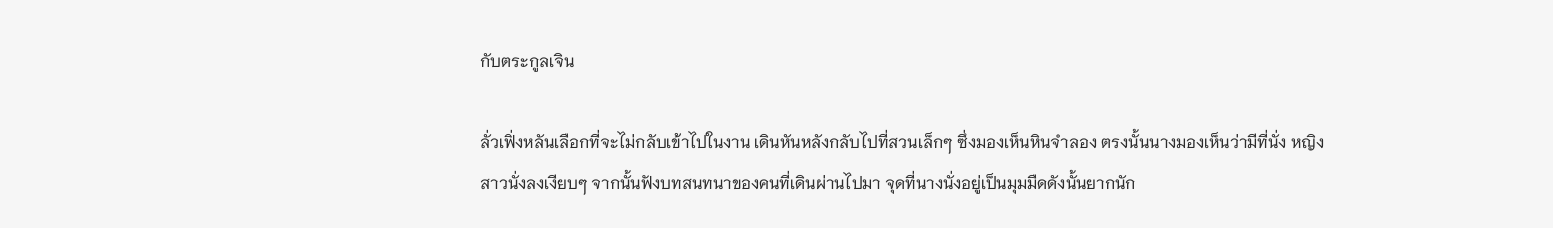กับตระกูลเจิน

ลั่วเฟิ่งหลันเลือกที่จะไม่กลับเข้าไปในงาน เดินหันหลังกลับไปที่สวนเล็กๆ ซึ่งมองเห็นหินจำลอง ตรงนั้นนางมองเห็นว่ามีที่นั่ง หญิงสาวนั่งลงเงียบๆ จากนั้นฟังบทสนทนาของคนที่เดินผ่านไปมา จุดที่นางนั่งอยู่เป็นมุมมืดดังนั้นยากนัก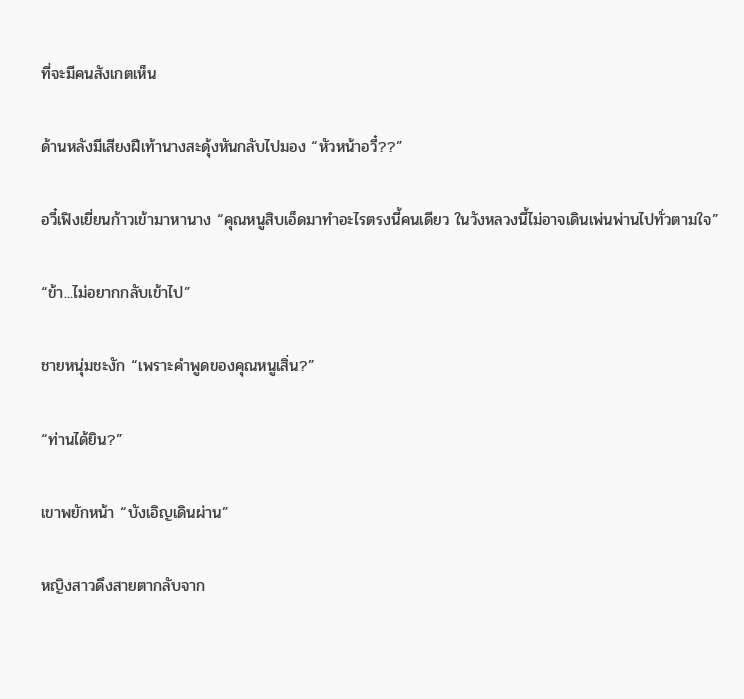ที่จะมีคนสังเกตเห็น

ด้านหลังมีเสียงฝีเท้านางสะดุ้งหันกลับไปมอง “หัวหน้าอวี๋??”

อวี๋เฟิงเยี่ยนก้าวเข้ามาหานาง “คุณหนูสิบเอ็ดมาทำอะไรตรงนี้คนเดียว ในวังหลวงนี้ไม่อาจเดินเพ่นพ่านไปทั่วตามใจ”

“ข้า...ไม่อยากกลับเข้าไป”

ชายหนุ่มชะงัก “เพราะคำพูดของคุณหนูเสิ่น?”

“ท่านได้ยิน?”

เขาพยักหน้า “บังเอิญเดินผ่าน”

หญิงสาวดึงสายตากลับจาก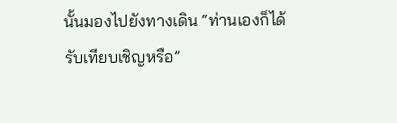นั้นมองไปยังทางเดิน “ท่านเองก็ได้รับเทียบเชิญหรือ”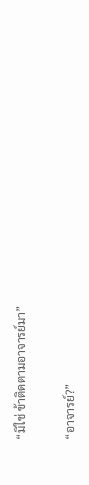“มิใช่ ข้าติดตามอาจารย์มา”

“อาจารย์?”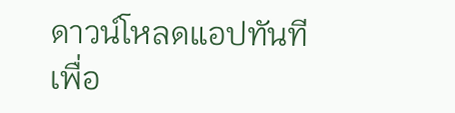ดาวน์โหลดแอปทันทีเพื่อ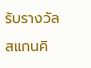รับรางวัล
สแกนคิ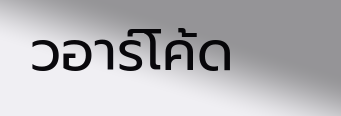วอาร์โค้ด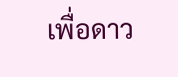เพื่อดาว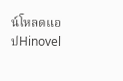น์โหลดแอปHinovel